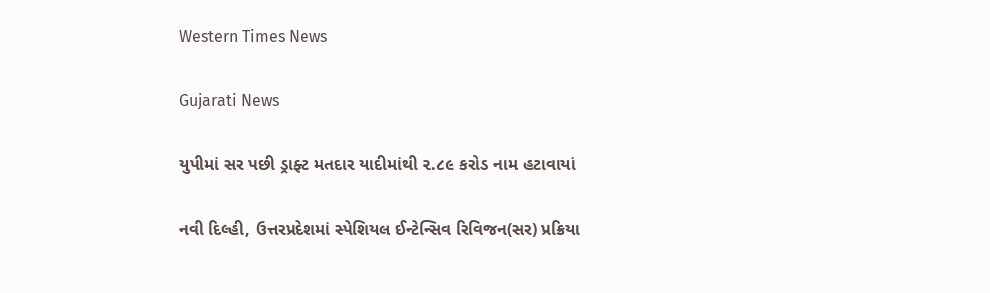Western Times News

Gujarati News

યુપીમાં સર પછી ડ્રાફ્ટ મતદાર યાદીમાંથી ૨.૮૯ કરોડ નામ હટાવાયાં

નવી દિલ્હી, ઉત્તરપ્રદેશમાં સ્પેશિયલ ઈન્ટેન્સિવ રિવિજન(સર) પ્રક્રિયા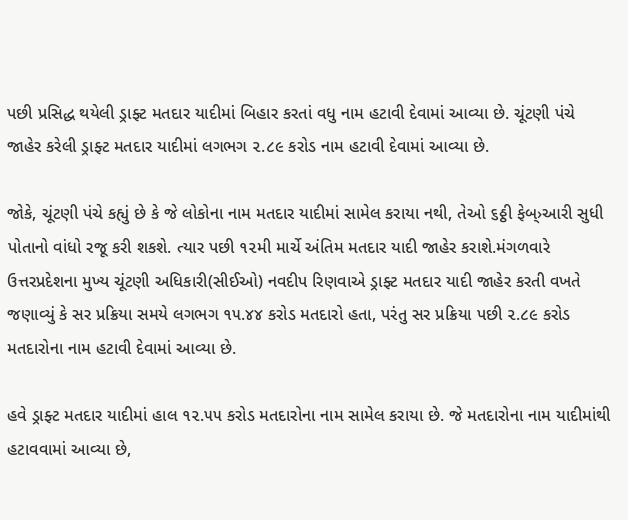પછી પ્રસિદ્ધ થયેલી ડ્રાફ્ટ મતદાર યાદીમાં બિહાર કરતાં વધુ નામ હટાવી દેવામાં આવ્યા છે. ચૂંટણી પંચે જાહેર કરેલી ડ્રાફ્ટ મતદાર યાદીમાં લગભગ ૨.૮૯ કરોડ નામ હટાવી દેવામાં આવ્યા છે.

જોકે, ચૂંટણી પંચે કહ્યું છે કે જે લોકોના નામ મતદાર યાદીમાં સામેલ કરાયા નથી, તેઓ ૬ઠ્ઠી ફેબ્›આરી સુધી પોતાનો વાંધો રજૂ કરી શકશે. ત્યાર પછી ૧૨મી માર્ચે અંતિમ મતદાર યાદી જાહેર કરાશે.મંગળવારે ઉત્તરપ્રદેશના મુખ્ય ચૂંટણી અધિકારી(સીઈઓ) નવદીપ રિણવાએ ડ્રાફ્ટ મતદાર યાદી જાહેર કરતી વખતે જણાવ્યું કે સર પ્રક્રિયા સમયે લગભગ ૧૫.૪૪ કરોડ મતદારો હતા, પરંતુ સર પ્રક્રિયા પછી ૨.૮૯ કરોડ મતદારોના નામ હટાવી દેવામાં આવ્યા છે.

હવે ડ્રાફ્ટ મતદાર યાદીમાં હાલ ૧૨.૫૫ કરોડ મતદારોના નામ સામેલ કરાયા છે. જે મતદારોના નામ યાદીમાંથી હટાવવામાં આવ્યા છે,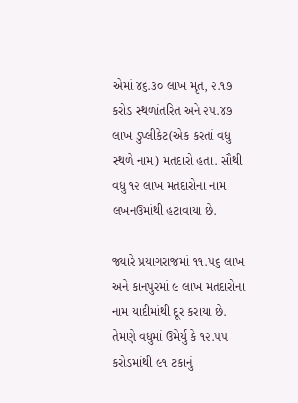એમાં ૪૬.૩૦ લાખ મૃત, ૨.૧૭ કરોડ સ્થળાંતરિત અને ૨૫.૪૭ લાખ ડુપ્લીકેટ(એક કરતાં વધુ સ્થળે નામ) મતદારો હતા. સૌથી વધુ ૧૨ લાખ મતદારોના નામ લખનઉમાંથી હટાવાયા છે.

જ્યારે પ્રયાગરાજમાં ૧૧.૫૬ લાખ અને કાનપુરમાં ૯ લાખ મતદારોના નામ યાદીમાંથી દૂર કરાયા છે. તેમણે વધુમાં ઉમેર્યુ કે ૧૨.૫૫ કરોડમાંથી ૯૧ ટકાનું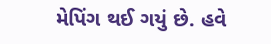મેપિંગ થઈ ગયું છે. હવે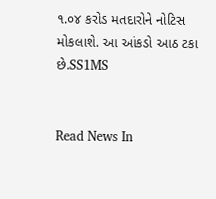૧.૦૪ કરોડ મતદારોને નોટિસ મોકલાશે. આ આંકડો આઠ ટકા છે.SS1MS


Read News In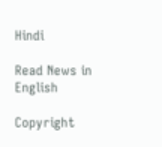Hindi

Read News in English

Copyright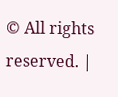© All rights reserved. |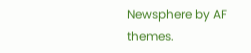Newsphere by AF themes.